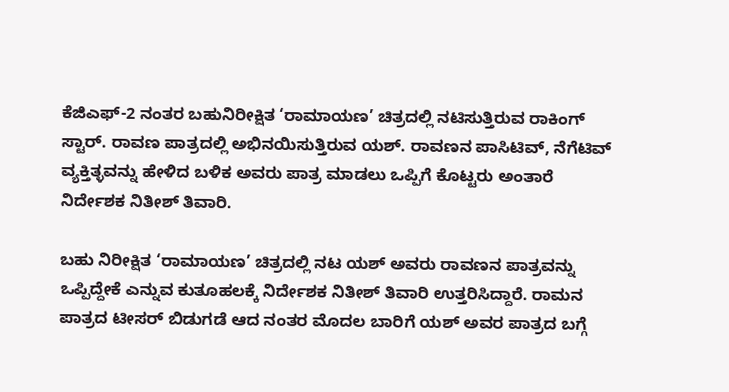ಕೆಜಿಎಫ್‌-2 ನಂತರ ಬಹುನಿರೀಕ್ಷಿತ ‘ರಾಮಾಯಣ’ ಚಿತ್ರದಲ್ಲಿ ನಟಿಸುತ್ತಿರುವ ರಾಕಿಂಗ್‌ ಸ್ಟಾರ್‌. ರಾವಣ ಪಾತ್ರದಲ್ಲಿ ಅಭಿನಯಿಸುತ್ತಿರುವ ಯಶ್‌. ರಾವಣನ ಪಾಸಿಟಿವ್‌, ನೆಗೆಟಿವ್‌ ವ್ಯಕ್ತಿತ್ಳವನ್ನು ಹೇಳಿದ ಬಳಿಕ ಅವರು ಪಾತ್ರ ಮಾಡಲು ಒಪ್ಪಿಗೆ ಕೊಟ್ಟರು ಅಂತಾರೆ ನಿರ್ದೇಶಕ ನಿತೀಶ್‌ ತಿವಾರಿ.

ಬಹು ನಿರೀಕ್ಷಿತ ‘ರಾಮಾಯಣ’ ಚಿತ್ರದಲ್ಲಿ ನಟ ಯಶ್‌ ಅವರು ರಾವಣನ ಪಾತ್ರವನ್ನು ಒಪ್ಪಿದ್ದೇಕೆ ಎನ್ನುವ ಕುತೂಹಲಕ್ಕೆ ನಿರ್ದೇಶಕ ನಿತೀಶ್ ತಿವಾರಿ ಉತ್ತರಿಸಿದ್ದಾರೆ. ರಾಮನ ಪಾತ್ರದ ಟೀಸರ್‌ ಬಿಡುಗಡೆ ಆದ ನಂತರ ಮೊದಲ ಬಾರಿಗೆ ಯಶ್‌ ಅವರ ಪಾತ್ರದ ಬಗ್ಗೆ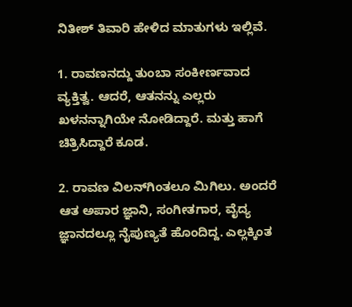ನಿತೀಶ್‌ ತಿವಾರಿ ಹೇಳಿದ ಮಾತುಗಳು ಇಲ್ಲಿವೆ.

1. ರಾವಣನದ್ದು ತುಂಬಾ ಸಂಕೀರ್ಣವಾದ ವ್ಯಕ್ತಿತ್ವ. ಆದರೆ, ಆತನನ್ನು ಎಲ್ಲರು ಖಳನನ್ನಾಗಿಯೇ ನೋಡಿದ್ದಾರೆ. ಮತ್ತು ಹಾಗೆ ಚಿತ್ರಿಸಿದ್ದಾರೆ ಕೂಡ.

2. ರಾವಣ ವಿಲನ್‌ಗಿಂತಲೂ ಮಿಗಿಲು. ಅಂದರೆ ಆತ ಅಪಾರ ಜ್ಞಾನಿ, ಸಂಗೀತಗಾರ, ವೈದ್ಯ ಜ್ಞಾನದಲ್ಲೂ ನೈಪುಣ್ಯತೆ ಹೊಂದಿದ್ದ. ಎಲ್ಲಕ್ಕಿಂತ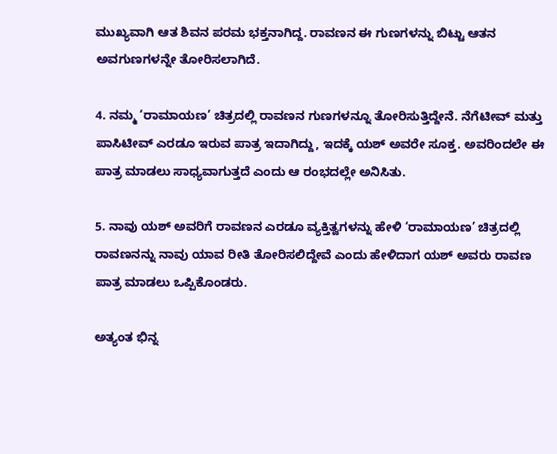ಮುಖ್ಯವಾಗಿ ಆತ ಶಿವನ ಪರಮ ಭಕ್ತನಾಗಿದ್ದ. ರಾವಣನ ಈ ಗುಣಗಳನ್ನು ಬಿಟ್ಟು ಆತನ ಅವಗುಣಗಳನ್ನೇ ತೋರಿಸಲಾಗಿದೆ.

4. ನಮ್ಮ ‘ರಾಮಾಯಣ’ ಚಿತ್ರದಲ್ಲಿ ರಾವಣನ ಗುಣಗಳನ್ನೂ ತೋರಿಸುತ್ತಿದ್ದೇನೆ. ನೆಗೆಟೀವ್‌ ಮತ್ತು ಪಾಸಿಟೀವ್‌ ಎರಡೂ ಇರುವ ಪಾತ್ರ ಇದಾಗಿದ್ದು, ಇದಕ್ಕೆ ಯಶ್‌ ಅವರೇ ಸೂಕ್ತ. ಅವರಿಂದಲೇ ಈ ಪಾತ್ರ ಮಾಡಲು ಸಾಧ್ಯವಾಗುತ್ತದೆ ಎಂದು ಆ ರಂಭದಲ್ಲೇ ಅನಿಸಿತು.

5. ನಾವು ಯಶ್‌ ಅವರಿಗೆ ರಾವಣನ ಎರಡೂ ವ್ಯಕ್ತಿತ್ವಗಳನ್ನು ಹೇಳಿ ‘ರಾಮಾಯಣ’ ಚಿತ್ರದಲ್ಲಿ ರಾವಣನನ್ನು ನಾವು ಯಾವ ರೀತಿ ತೋರಿಸಲಿದ್ದೇವೆ ಎಂದು ಹೇಳಿದಾಗ ಯಶ್‌ ಅವರು ರಾವಣ ಪಾತ್ರ ಮಾಡಲು ಒಪ್ಪಿಕೊಂಡರು.

ಅತ್ಯಂತ ಭಿನ್ನ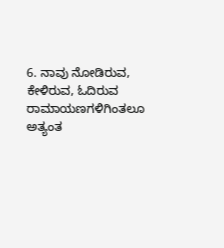6. ನಾವು ನೋಡಿರುವ, ಕೇಳಿರುವ, ಓದಿರುವ ರಾಮಾಯಣಗಳಿಗಿಂತಲೂ ಅತ್ಯಂತ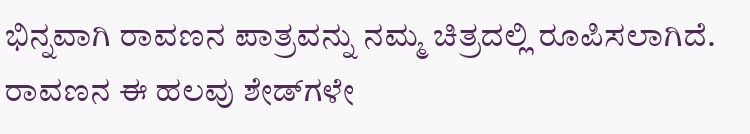ಭಿನ್ನವಾಗಿ ರಾವಣನ ಪಾತ್ರವನ್ನು ನಮ್ಮ ಚಿತ್ರದಲ್ಲಿ ರೂಪಿಸಲಾಗಿದೆ. ರಾವಣನ ಈ ಹಲವು ಶೇಡ್‌ಗಳೇ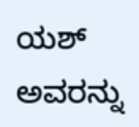ಯಶ್‌ ಅವರನ್ನು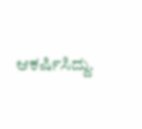ಆಕರ್ಷಿಸಿದ್ದು.